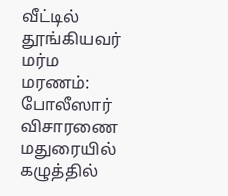வீட்டில் தூங்கியவர் மர்ம மரணம்: போலீஸார் விசாரணை
மதுரையில் கழுத்தில்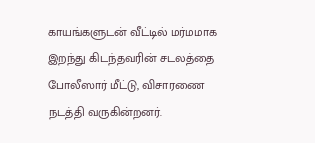காயங்களுடன் வீட்டில் மர்மமாக இறந்து கிடந்தவரின் சடலத்தை போலீஸார் மீட்டு, விசாரணை நடத்தி வருகின்றனர்.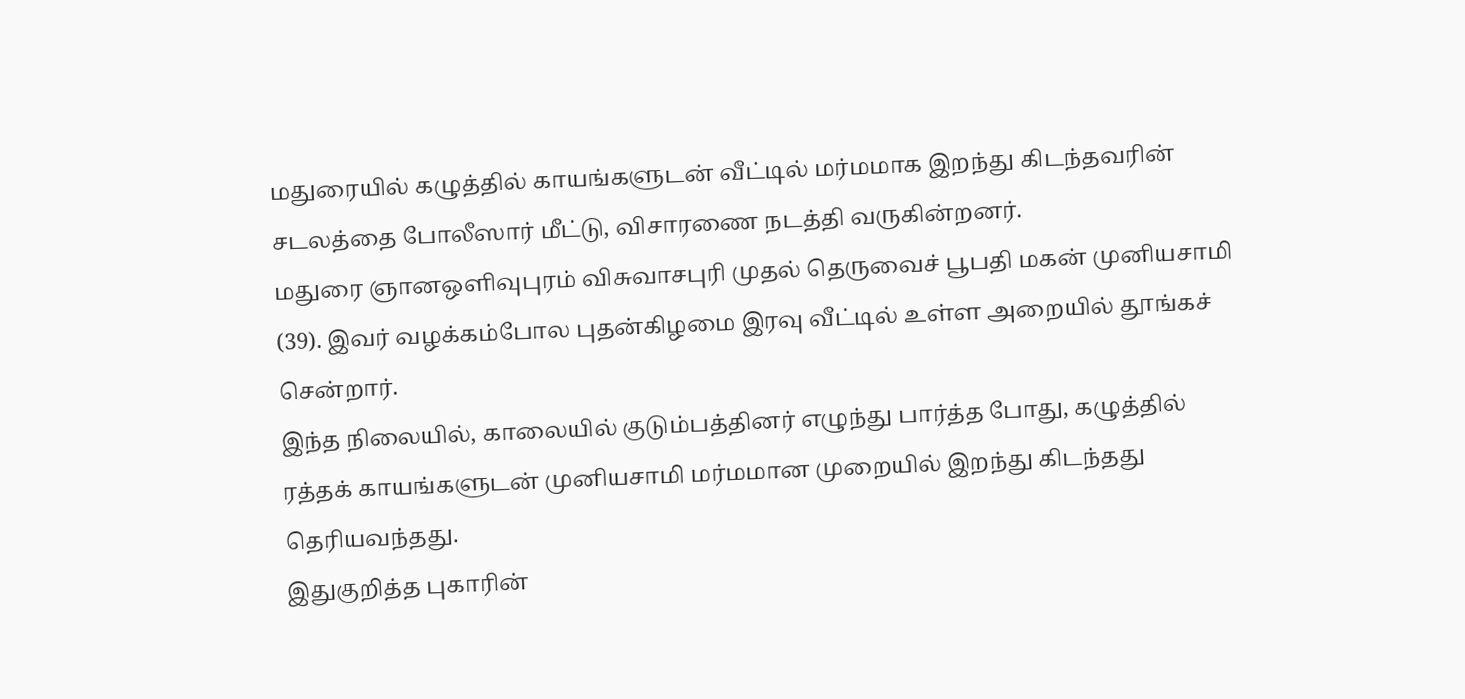மதுரையில் கழுத்தில் காயங்களுடன் வீட்டில் மர்மமாக இறந்து கிடந்தவரின் சடலத்தை போலீஸார் மீட்டு, விசாரணை நடத்தி வருகின்றனர்.
மதுரை ஞானஒளிவுபுரம் விசுவாசபுரி முதல் தெருவைச் பூபதி மகன் முனியசாமி (39). இவர் வழக்கம்போல புதன்கிழமை இரவு வீட்டில் உள்ள அறையில் தூங்கச் சென்றார்.
இந்த நிலையில், காலையில் குடும்பத்தினர் எழுந்து பார்த்த போது, கழுத்தில் ரத்தக் காயங்களுடன் முனியசாமி மர்மமான முறையில் இறந்து கிடந்தது தெரியவந்தது.
இதுகுறித்த புகாரின்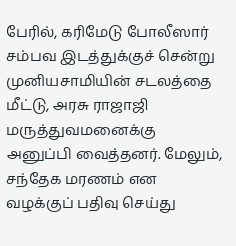பேரில், கரிமேடு போலீஸார் சம்பவ இடத்துக்குச் சென்று முனியசாமியின் சடலத்தை மீட்டு, அரசு ராஜாஜி மருத்துவமனைக்கு அனுப்பி வைத்தனர். மேலும், சந்தேக மரணம் என வழக்குப் பதிவு செய்து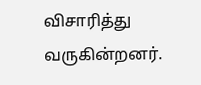விசாரித்து வருகின்றனர்.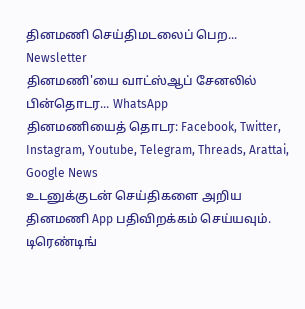தினமணி செய்திமடலைப் பெற... Newsletter
தினமணி'யை வாட்ஸ்ஆப் சேனலில் பின்தொடர... WhatsApp
தினமணியைத் தொடர: Facebook, Twitter, Instagram, Youtube, Telegram, Threads, Arattai, Google News
உடனுக்குடன் செய்திகளை அறிய தினமணி App பதிவிறக்கம் செய்யவும்.
டிரெண்டிங்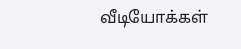வீடியோக்கள்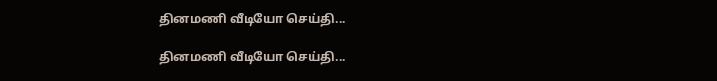தினமணி வீடியோ செய்தி...

தினமணி வீடியோ செய்தி...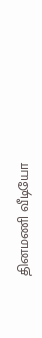தினமணி வீடியோ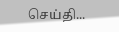செய்தி...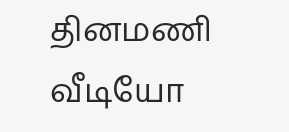தினமணி வீடியோ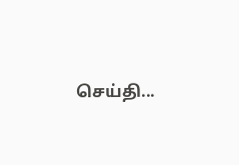செய்தி...